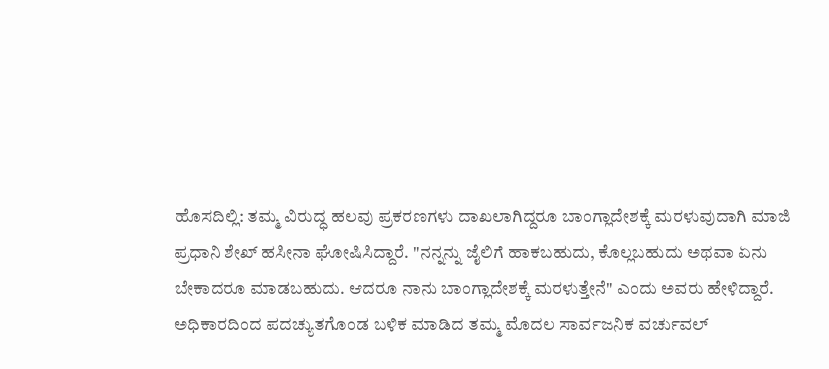ಹೊಸದಿಲ್ಲಿ: ತಮ್ಮ ವಿರುದ್ಧ ಹಲವು ಪ್ರಕರಣಗಳು ದಾಖಲಾಗಿದ್ದರೂ ಬಾಂಗ್ಲಾದೇಶಕ್ಕೆ ಮರಳುವುದಾಗಿ ಮಾಜಿ ಪ್ರಧಾನಿ ಶೇಖ್ ಹಸೀನಾ ಘೋಷಿಸಿದ್ದಾರೆ. "ನನ್ನನ್ನು ಜೈಲಿಗೆ ಹಾಕಬಹುದು, ಕೊಲ್ಲಬಹುದು ಅಥವಾ ಏನು ಬೇಕಾದರೂ ಮಾಡಬಹುದು. ಆದರೂ ನಾನು ಬಾಂಗ್ಲಾದೇಶಕ್ಕೆ ಮರಳುತ್ತೇನೆ" ಎಂದು ಅವರು ಹೇಳಿದ್ದಾರೆ.
ಅಧಿಕಾರದಿಂದ ಪದಚ್ಯುತಗೊಂಡ ಬಳಿಕ ಮಾಡಿದ ತಮ್ಮ ಮೊದಲ ಸಾರ್ವಜನಿಕ ವರ್ಚುವಲ್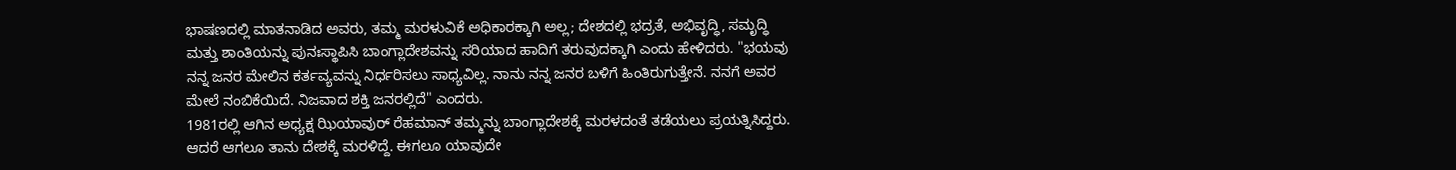ಭಾಷಣದಲ್ಲಿ ಮಾತನಾಡಿದ ಅವರು, ತಮ್ಮ ಮರಳುವಿಕೆ ಅಧಿಕಾರಕ್ಕಾಗಿ ಅಲ್ಲ; ದೇಶದಲ್ಲಿ ಭದ್ರತೆ, ಅಭಿವೃದ್ಧಿ, ಸಮೃದ್ಧಿ ಮತ್ತು ಶಾಂತಿಯನ್ನು ಪುನಃಸ್ಥಾಪಿಸಿ ಬಾಂಗ್ಲಾದೇಶವನ್ನು ಸರಿಯಾದ ಹಾದಿಗೆ ತರುವುದಕ್ಕಾಗಿ ಎಂದು ಹೇಳಿದರು. "ಭಯವು ನನ್ನ ಜನರ ಮೇಲಿನ ಕರ್ತವ್ಯವನ್ನು ನಿರ್ಧರಿಸಲು ಸಾಧ್ಯವಿಲ್ಲ. ನಾನು ನನ್ನ ಜನರ ಬಳಿಗೆ ಹಿಂತಿರುಗುತ್ತೇನೆ. ನನಗೆ ಅವರ ಮೇಲೆ ನಂಬಿಕೆಯಿದೆ. ನಿಜವಾದ ಶಕ್ತಿ ಜನರಲ್ಲಿದೆ" ಎಂದರು.
1981ರಲ್ಲಿ ಆಗಿನ ಅಧ್ಯಕ್ಷ ಝಿಯಾವುರ್ ರೆಹಮಾನ್ ತಮ್ಮನ್ನು ಬಾಂಗ್ಲಾದೇಶಕ್ಕೆ ಮರಳದಂತೆ ತಡೆಯಲು ಪ್ರಯತ್ನಿಸಿದ್ದರು. ಆದರೆ ಆಗಲೂ ತಾನು ದೇಶಕ್ಕೆ ಮರಳಿದ್ದೆ. ಈಗಲೂ ಯಾವುದೇ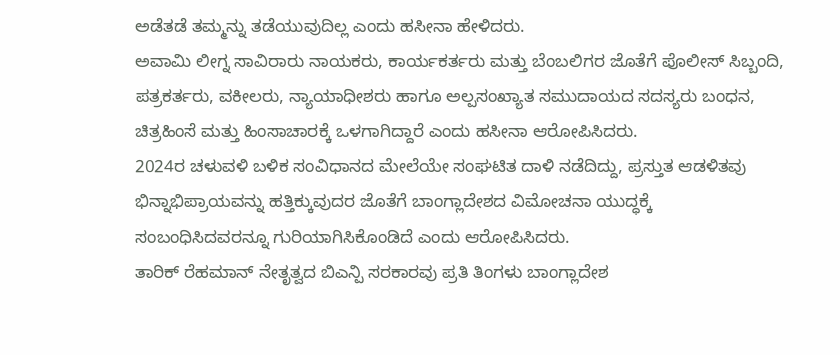ಅಡೆತಡೆ ತಮ್ಮನ್ನು ತಡೆಯುವುದಿಲ್ಲ ಎಂದು ಹಸೀನಾ ಹೇಳಿದರು.
ಅವಾಮಿ ಲೀಗ್ನ ಸಾವಿರಾರು ನಾಯಕರು, ಕಾರ್ಯಕರ್ತರು ಮತ್ತು ಬೆಂಬಲಿಗರ ಜೊತೆಗೆ ಪೊಲೀಸ್ ಸಿಬ್ಬಂದಿ, ಪತ್ರಕರ್ತರು, ವಕೀಲರು, ನ್ಯಾಯಾಧೀಶರು ಹಾಗೂ ಅಲ್ಪಸಂಖ್ಯಾತ ಸಮುದಾಯದ ಸದಸ್ಯರು ಬಂಧನ, ಚಿತ್ರಹಿಂಸೆ ಮತ್ತು ಹಿಂಸಾಚಾರಕ್ಕೆ ಒಳಗಾಗಿದ್ದಾರೆ ಎಂದು ಹಸೀನಾ ಆರೋಪಿಸಿದರು.
2024ರ ಚಳುವಳಿ ಬಳಿಕ ಸಂವಿಧಾನದ ಮೇಲೆಯೇ ಸಂಘಟಿತ ದಾಳಿ ನಡೆದಿದ್ದು, ಪ್ರಸ್ತುತ ಆಡಳಿತವು ಭಿನ್ನಾಭಿಪ್ರಾಯವನ್ನು ಹತ್ತಿಕ್ಕುವುದರ ಜೊತೆಗೆ ಬಾಂಗ್ಲಾದೇಶದ ವಿಮೋಚನಾ ಯುದ್ಧಕ್ಕೆ ಸಂಬಂಧಿಸಿದವರನ್ನೂ ಗುರಿಯಾಗಿಸಿಕೊಂಡಿದೆ ಎಂದು ಆರೋಪಿಸಿದರು.
ತಾರಿಕ್ ರೆಹಮಾನ್ ನೇತೃತ್ವದ ಬಿಎನ್ಪಿ ಸರಕಾರವು ಪ್ರತಿ ತಿಂಗಳು ಬಾಂಗ್ಲಾದೇಶ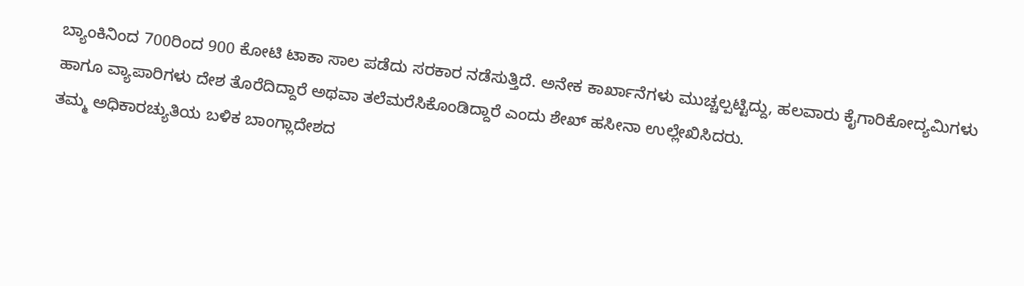ಬ್ಯಾಂಕಿನಿಂದ 700ರಿಂದ 900 ಕೋಟಿ ಟಾಕಾ ಸಾಲ ಪಡೆದು ಸರಕಾರ ನಡೆಸುತ್ತಿದೆ. ಅನೇಕ ಕಾರ್ಖಾನೆಗಳು ಮುಚ್ಚಲ್ಪಟ್ಟಿದ್ದು, ಹಲವಾರು ಕೈಗಾರಿಕೋದ್ಯಮಿಗಳು ಹಾಗೂ ವ್ಯಾಪಾರಿಗಳು ದೇಶ ತೊರೆದಿದ್ದಾರೆ ಅಥವಾ ತಲೆಮರೆಸಿಕೊಂಡಿದ್ದಾರೆ ಎಂದು ಶೇಖ್ ಹಸೀನಾ ಉಲ್ಲೇಖಿಸಿದರು.
ತಮ್ಮ ಅಧಿಕಾರಚ್ಯುತಿಯ ಬಳಿಕ ಬಾಂಗ್ಲಾದೇಶದ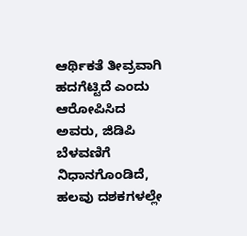ಆರ್ಥಿಕತೆ ತೀವ್ರವಾಗಿ ಹದಗೆಟ್ಟಿದೆ ಎಂದು ಆರೋಪಿಸಿದ ಅವರು, ಜಿಡಿಪಿ ಬೆಳವಣಿಗೆ ನಿಧಾನಗೊಂಡಿದೆ, ಹಲವು ದಶಕಗಳಲ್ಲೇ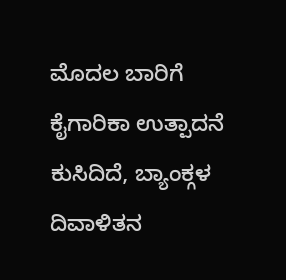ಮೊದಲ ಬಾರಿಗೆ ಕೈಗಾರಿಕಾ ಉತ್ಪಾದನೆ ಕುಸಿದಿದೆ, ಬ್ಯಾಂಕ್ಗಳ ದಿವಾಳಿತನ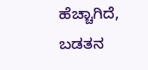ಹೆಚ್ಚಾಗಿದೆ, ಬಡತನ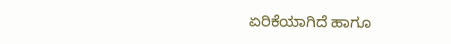ಏರಿಕೆಯಾಗಿದೆ ಹಾಗೂ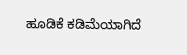ಹೂಡಿಕೆ ಕಡಿಮೆಯಾಗಿದೆ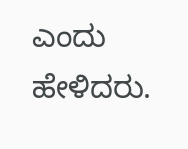ಎಂದು ಹೇಳಿದರು.